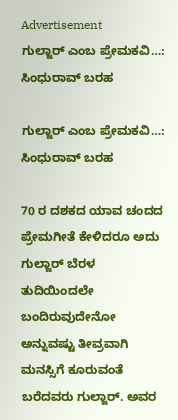Advertisement
ಗುಲ್ಜಾರ್ ಎಂಬ ಪ್ರೇಮಕವಿ…: ಸಿಂಧುರಾವ್ ಬರಹ

ಗುಲ್ಜಾರ್ ಎಂಬ ಪ್ರೇಮಕವಿ…: ಸಿಂಧುರಾವ್ ಬರಹ

70 ರ ದಶಕದ ಯಾವ ಚಂದದ ಪ್ರೇಮಗೀತೆ ಕೇಳಿದರೂ ಅದು ಗುಲ್ಜಾರ್ ಬೆರಳ ತುದಿಯಿಂದಲೇ ಬಂದಿರುವುದೇನೋ ಅನ್ನುವಷ್ಟು ತೀವ್ರವಾಗಿ ಮನಸ್ಸಿಗೆ ಕೂರುವಂತೆ ಬರೆದವರು ಗುಲ್ಜಾರ್. ಅವರ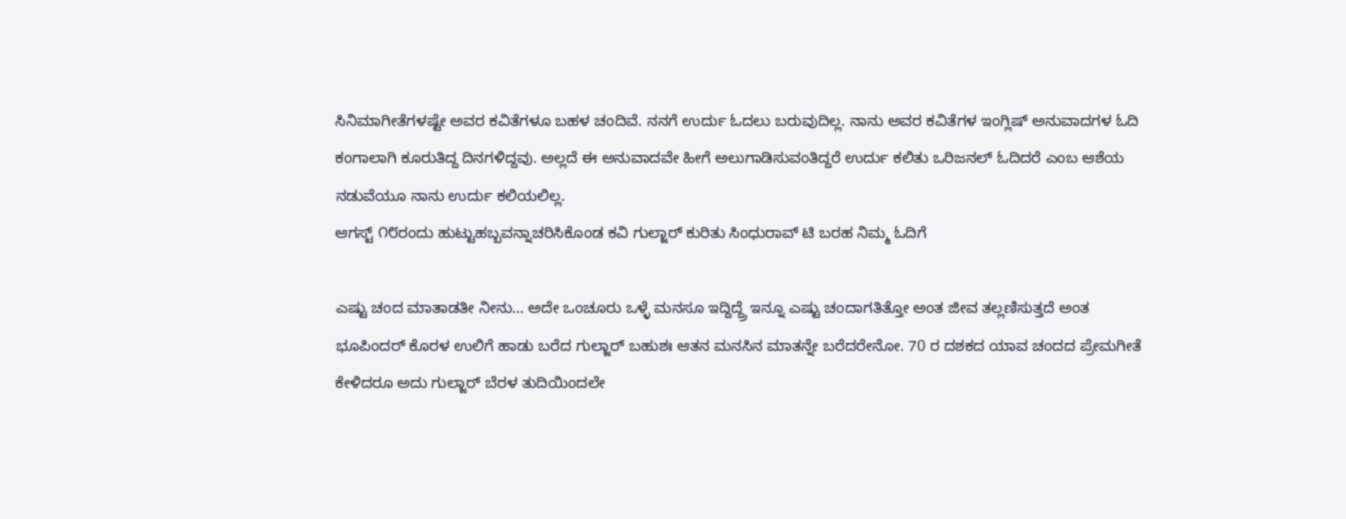ಸಿನಿಮಾಗೀತೆಗಳಷ್ಟೇ ಅವರ ಕವಿತೆಗಳೂ ಬಹಳ ಚಂದಿವೆ. ನನಗೆ ಉರ್ದು ಓದಲು ಬರುವುದಿಲ್ಲ. ನಾನು ಅವರ ಕವಿತೆಗಳ ಇಂಗ್ಲಿಷ್ ಅನುವಾದಗಳ ಓದಿ ಕಂಗಾಲಾಗಿ ಕೂರುತಿದ್ದ ದಿನಗಳಿದ್ದವು. ಅಲ್ಲದೆ ಈ ಅನುವಾದವೇ ಹೀಗೆ ಅಲುಗಾಡಿಸುವಂತಿದ್ದರೆ ಉರ್ದು ಕಲಿತು ಒರಿಜನಲ್ ಓದಿದರೆ ಎಂಬ ಆಶೆಯ ನಡುವೆಯೂ ನಾನು ಉರ್ದು ಕಲಿಯಲಿಲ್ಲ.
ಆಗಸ್ಟ್‌ ೧೮ರಂದು ಹುಟ್ಟುಹಬ್ಬವನ್ನಾಚರಿಸಿಕೊಂಡ ಕವಿ ಗುಲ್ಜಾರ್‌ ಕುರಿತು ಸಿಂಧುರಾವ್‌ ಟಿ ಬರಹ ನಿಮ್ಮ ಓದಿಗೆ

ಎಷ್ಟು ಚಂದ ಮಾತಾಡತೀ ನೀನು… ಅದೇ ಒಂಚೂರು ಒಳ್ಳೆ ಮನಸೂ ಇದ್ದಿದ್ದ್ರೆ ಇನ್ನೂ ಎಷ್ಟು ಚಂದಾಗತಿತ್ತೋ ಅಂತ ಜೀವ ತಲ್ಲಣಿಸುತ್ತದೆ ಅಂತ ಭೂಪಿಂದರ್ ಕೊರಳ ಉಲಿಗೆ ಹಾಡು ಬರೆದ ಗುಲ್ಜಾರ್ ಬಹುಶಃ ಆತನ ಮನಸಿನ ಮಾತನ್ನೇ ಬರೆದರೇನೋ. 70 ರ ದಶಕದ ಯಾವ ಚಂದದ ಪ್ರೇಮಗೀತೆ ಕೇಳಿದರೂ ಅದು ಗುಲ್ಜಾರ್ ಬೆರಳ ತುದಿಯಿಂದಲೇ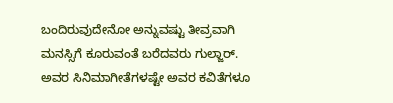ಬಂದಿರುವುದೇನೋ ಅನ್ನುವಷ್ಟು ತೀವ್ರವಾಗಿ ಮನಸ್ಸಿಗೆ ಕೂರುವಂತೆ ಬರೆದವರು ಗುಲ್ಜಾರ್. ಅವರ ಸಿನಿಮಾಗೀತೆಗಳಷ್ಟೇ ಅವರ ಕವಿತೆಗಳೂ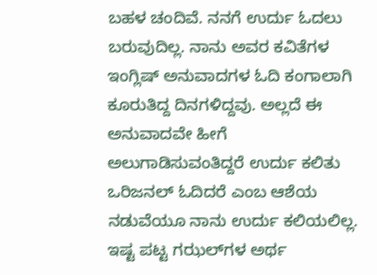ಬಹಳ ಚಂದಿವೆ. ನನಗೆ ಉರ್ದು ಓದಲು ಬರುವುದಿಲ್ಲ. ನಾನು ಅವರ ಕವಿತೆಗಳ ಇಂಗ್ಲಿಷ್ ಅನುವಾದಗಳ ಓದಿ ಕಂಗಾಲಾಗಿ ಕೂರುತಿದ್ದ ದಿನಗಳಿದ್ದವು. ಅಲ್ಲದೆ ಈ ಅನುವಾದವೇ ಹೀಗೆ ಅಲುಗಾಡಿಸುವಂತಿದ್ದರೆ ಉರ್ದು ಕಲಿತು ಒರಿಜನಲ್ ಓದಿದರೆ ಎಂಬ ಆಶೆಯ ನಡುವೆಯೂ ನಾನು ಉರ್ದು ಕಲಿಯಲಿಲ್ಲ. ಇಷ್ಟ ಪಟ್ಟ ಗಝಲ್‌ಗಳ ಅರ್ಥ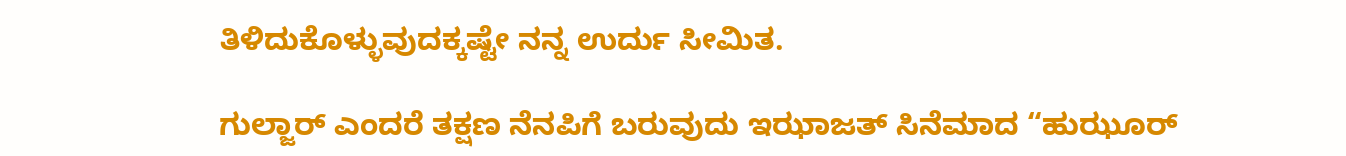ತಿಳಿದುಕೊಳ್ಳುವುದಕ್ಕಷ್ಟೇ ನನ್ನ ಉರ್ದು ಸೀಮಿತ.

ಗುಲ್ಜಾರ್ ಎಂದರೆ ತಕ್ಷಣ ನೆನಪಿಗೆ ಬರುವುದು ಇಝಾಜತ್ ಸಿನೆಮಾದ “ಹುಝೂರ್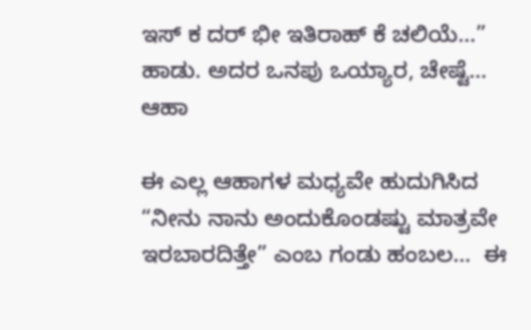ಇಸ್ ಕ ದರ್ ಭೀ ಇತಿರಾಹ್ ಕೆ ಚಲಿಯೆ…” ಹಾಡು. ಅದರ ಒನಪು ಒಯ್ಯಾರ, ಚೇಷ್ಟೆ… ಆಹಾ

ಈ ಎಲ್ಲ ಆಹಾಗಳ ಮಧ್ಯವೇ ಹುದುಗಿಸಿದ “ನೀನು ನಾನು ಅಂದುಕೊಂಡಷ್ಟು ಮಾತ್ರವೇ ಇರಬಾರದಿತ್ತೇ” ಎಂಬ ಗಂಡು ಹಂಬಲ…  ಈ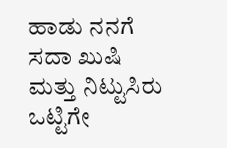ಹಾಡು ನನಗೆ ಸದಾ ಖುಷಿ ಮತ್ತು ನಿಟ್ಟುಸಿರು ಒಟ್ಟಿಗೇ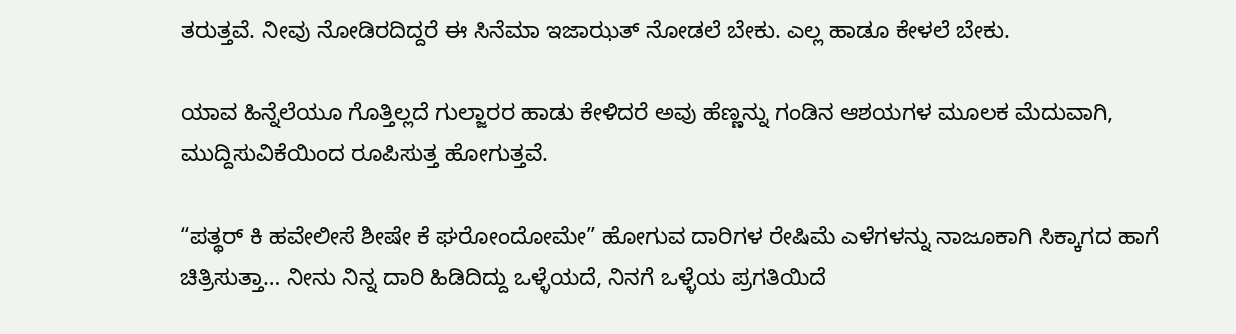ತರುತ್ತವೆ. ನೀವು ನೋಡಿರದಿದ್ದರೆ ಈ ಸಿನೆಮಾ ಇಜಾಝತ್ ನೋಡಲೆ ಬೇಕು. ಎಲ್ಲ ಹಾಡೂ ಕೇಳಲೆ ಬೇಕು.

ಯಾವ ಹಿನ್ನೆಲೆಯೂ ಗೊತ್ತಿಲ್ಲದೆ ಗುಲ್ಜಾರರ ಹಾಡು ಕೇಳಿದರೆ ಅವು ಹೆಣ್ಣನ್ನು ಗಂಡಿನ ಆಶಯಗಳ ಮೂಲಕ ಮೆದುವಾಗಿ, ಮುದ್ದಿಸುವಿಕೆಯಿಂದ ರೂಪಿಸುತ್ತ ಹೋಗುತ್ತವೆ.

“ಪತ್ಥರ್ ಕಿ ಹವೇಲೀಸೆ ಶೀಷೇ ಕೆ ಘರೋಂದೋಮೇ” ಹೋಗುವ ದಾರಿಗಳ ರೇಷಿಮೆ ಎಳೆಗಳನ್ನು ನಾಜೂಕಾಗಿ ಸಿಕ್ಕಾಗದ ಹಾಗೆ ಚಿತ್ರಿಸುತ್ತಾ… ನೀನು ನಿನ್ನ ದಾರಿ ಹಿಡಿದಿದ್ದು ಒಳ್ಳೆಯದೆ, ನಿನಗೆ ಒಳ್ಳೆಯ ಪ್ರಗತಿಯಿದೆ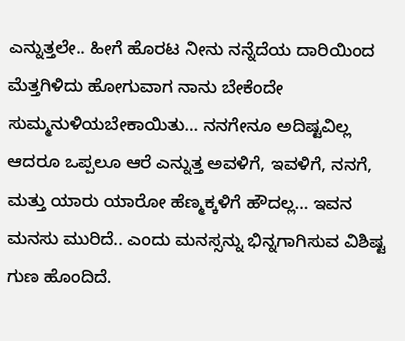ಎನ್ನುತ್ತಲೇ.. ಹೀಗೆ ಹೊರಟ ನೀನು ನನ್ನೆದೆಯ ದಾರಿಯಿಂದ ಮೆತ್ತಗಿಳಿದು ಹೋಗುವಾಗ ನಾನು ಬೇಕೆಂದೇ ಸುಮ್ಮನುಳಿಯಬೇಕಾಯಿತು… ನನಗೇನೂ ಅದಿಷ್ಟವಿಲ್ಲ ಆದರೂ ಒಪ್ಪಲೂ ಆರೆ ಎನ್ನುತ್ತ ಅವಳಿಗೆ, ಇವಳಿಗೆ, ನನಗೆ, ಮತ್ತು ಯಾರು ಯಾರೋ ಹೆಣ್ಮಕ್ಕಳಿಗೆ ಹೌದಲ್ಲ… ಇವನ ಮನಸು ಮುರಿದೆ.. ಎಂದು ಮನಸ್ಸನ್ನು ಭಿನ್ನಗಾಗಿಸುವ ವಿಶಿಷ್ಟ ಗುಣ ಹೊಂದಿದೆ.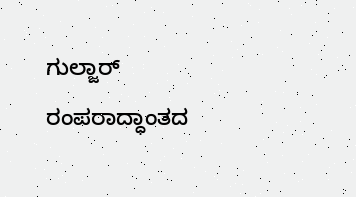ಗುಲ್ಜಾರ್ ರಂಪರಾದ್ಧಾಂತದ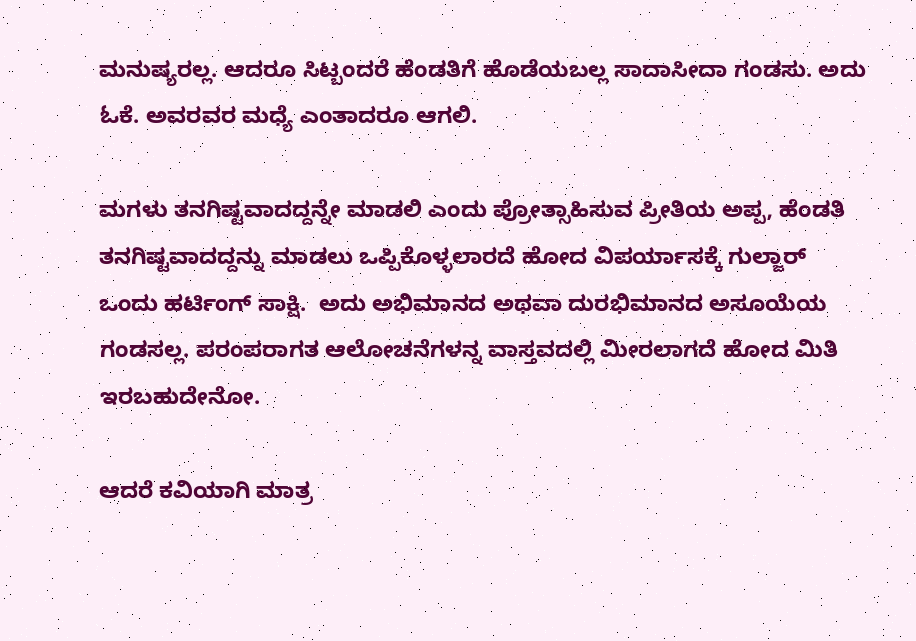ಮನುಷ್ಯರಲ್ಲ. ಆದರೂ ಸಿಟ್ಬಂದರೆ ಹೆಂಡತಿಗೆ ಹೊಡೆಯಬಲ್ಲ ಸಾದಾಸೀದಾ ಗಂಡಸು. ಅದು ಓಕೆ. ಅವರವರ ಮಧ್ಯೆ ಎಂತಾದರೂ ಆಗಲಿ.

ಮಗಳು ತನಗಿಷ್ಟವಾದದ್ದನ್ನೇ ಮಾಡಲಿ ಎಂದು ಪ್ರೋತ್ಸಾಹಿಸುವ ಪ್ರೀತಿಯ ಅಪ್ಪ, ಹೆಂಡತಿ ತನಗಿಷ್ಟವಾದದ್ದನ್ನು ಮಾಡಲು ಒಪ್ಪಿಕೊಳ್ಳಲಾರದೆ ಹೋದ ವಿಪರ್ಯಾಸಕ್ಕೆ ಗುಲ್ಜಾರ್ ಒಂದು ಹರ್ಟಿಂಗ್ ಸಾಕ್ಷಿ.  ಅದು ಅಭಿಮಾನದ ಅಥವಾ ದುರಭಿಮಾನದ ಅಸೂಯೆಯ ಗಂಡಸಲ್ಲ. ಪರಂಪರಾಗತ ಆಲೋಚನೆಗಳನ್ನ ವಾಸ್ತವದಲ್ಲಿ ಮೀರಲಾಗದೆ ಹೋದ ಮಿತಿ ಇರಬಹುದೇನೋ.

ಆದರೆ ಕವಿಯಾಗಿ ಮಾತ್ರ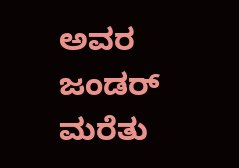ಅವರ ಜಂಡರ್ ಮರೆತು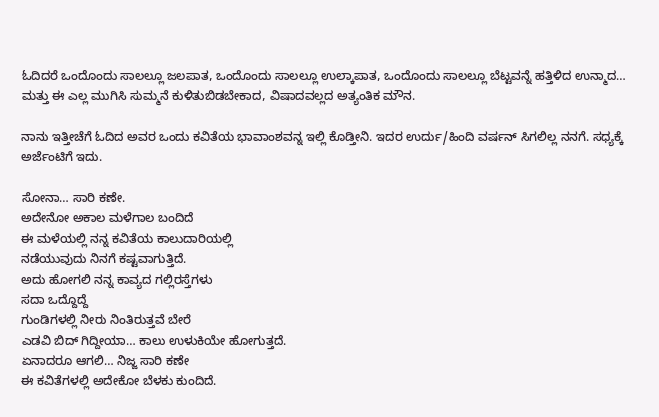ಓದಿದರೆ ಒಂದೊಂದು ಸಾಲಲ್ಲೂ ಜಲಪಾತ, ಒಂದೊಂದು ಸಾಲಲ್ಲೂ ಉಲ್ಕಾಪಾತ, ಒಂದೊಂದು ಸಾಲಲ್ಲೂ ಬೆಟ್ಟವನ್ನೆ ಹತ್ತಿಳಿದ ಉನ್ಮಾದ… ಮತ್ತು ಈ ಎಲ್ಲ ಮುಗಿಸಿ ಸುಮ್ಮನೆ ಕುಳಿತುಬಿಡಬೇಕಾದ, ವಿಷಾದವಲ್ಲದ ಅತ್ಯಂತಿಕ ಮೌನ.

ನಾನು ಇತ್ತೀಚೆಗೆ ಓದಿದ ಅವರ ಒಂದು ಕವಿತೆಯ ಭಾವಾಂಶವನ್ನ ಇಲ್ಲಿ ಕೊಡ್ತೀನಿ. ಇದರ ಉರ್ದು/ಹಿಂದಿ ವರ್ಷನ್ ಸಿಗಲಿಲ್ಲ ನನಗೆ. ಸಧ್ಯಕ್ಕೆ ಅರ್ಜೆಂಟಿಗೆ ಇದು.

ಸೋನಾ… ಸಾರಿ ಕಣೇ.
ಅದೇನೋ ಅಕಾಲ ಮಳೆಗಾಲ ಬಂದಿದೆ
ಈ ಮಳೆಯಲ್ಲಿ ನನ್ನ ಕವಿತೆಯ ಕಾಲುದಾರಿಯಲ್ಲಿ
ನಡೆಯುವುದು ನಿನಗೆ ಕಷ್ಟವಾಗುತ್ತಿದೆ.
ಅದು ಹೋಗಲಿ ನನ್ನ ಕಾವ್ಯದ ಗಲ್ಲಿರಸ್ತೆಗಳು
ಸದಾ ಒದ್ದೊದ್ದೆ
ಗುಂಡಿಗಳಲ್ಲಿ ನೀರು ನಿಂತಿರುತ್ತವೆ ಬೇರೆ
ಎಡವಿ ಬಿದ್ ಗಿದ್ದೀಯಾ… ಕಾಲು ಉಳುಕಿಯೇ ಹೋಗುತ್ತದೆ.
ಏನಾದರೂ ಆಗಲಿ… ನಿಜ್ಜ ಸಾರಿ ಕಣೇ
ಈ ಕವಿತೆಗಳಲ್ಲಿ ಅದೇಕೋ ಬೆಳಕು ಕುಂದಿದೆ.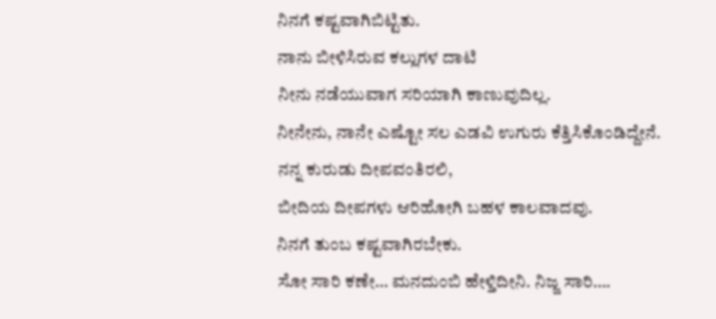ನಿನಗೆ ಕಷ್ಟವಾಗಿಬಿಟ್ಟಿತು.
ನಾನು ಬೀಳಿಸಿರುವ ಕಲ್ಲುಗಳ ದಾಟಿ
ನೀನು ನಡೆಯುವಾಗ ಸರಿಯಾಗಿ ಕಾಣುವುದಿಲ್ಲ.
ನೀನೇನು, ನಾನೇ ಎಷ್ಟೋ ಸಲ ಎಡವಿ ಉಗುರು ಕೆತ್ತಿಸಿಕೊಂಡಿದ್ದೇನೆ.
ನನ್ನ ಕುರುಡು ದೀಪವಂತಿರಲಿ,
ಬೀದಿಯ ದೀಪಗಳು ಆರಿಹೋಗಿ ಬಹಳ ಕಾಲವಾದವು.
ನಿನಗೆ ತುಂಬ ಕಷ್ಟವಾಗಿರಬೇಕು.
ಸೋ ಸಾರಿ ಕಣೇ… ಮನದುಂಬಿ ಹೇಳ್ತಿದೀನಿ. ನಿಜ್ಜ ಸಾರಿ….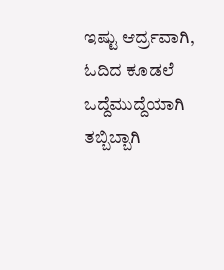ಇಷ್ಟು ಆರ್ದ್ರವಾಗಿ, ಓದಿದ ಕೂಡಲೆ ಒದ್ದೆಮುದ್ದೆಯಾಗಿ ತಬ್ಬಿಬ್ಬಾಗಿ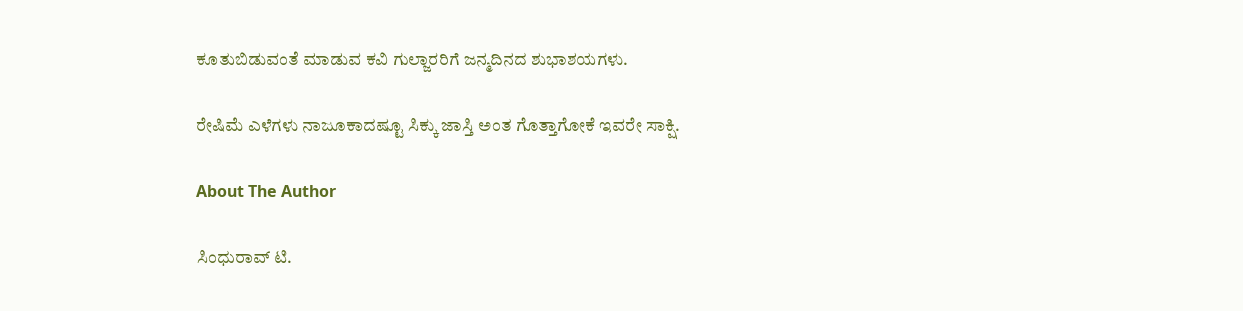ಕೂತುಬಿಡುವಂತೆ ಮಾಡುವ ಕವಿ ಗುಲ್ಜಾರರಿಗೆ ಜನ್ಮದಿನದ ಶುಭಾಶಯಗಳು.

ರೇಷಿಮೆ ಎಳೆಗಳು ನಾಜೂಕಾದಷ್ಟೂ ಸಿಕ್ಕು ಜಾಸ್ತಿ ಅಂತ ಗೊತ್ತಾಗೋಕೆ ಇವರೇ ಸಾಕ್ಷಿ.

About The Author

ಸಿಂಧುರಾವ್‌ ಟಿ.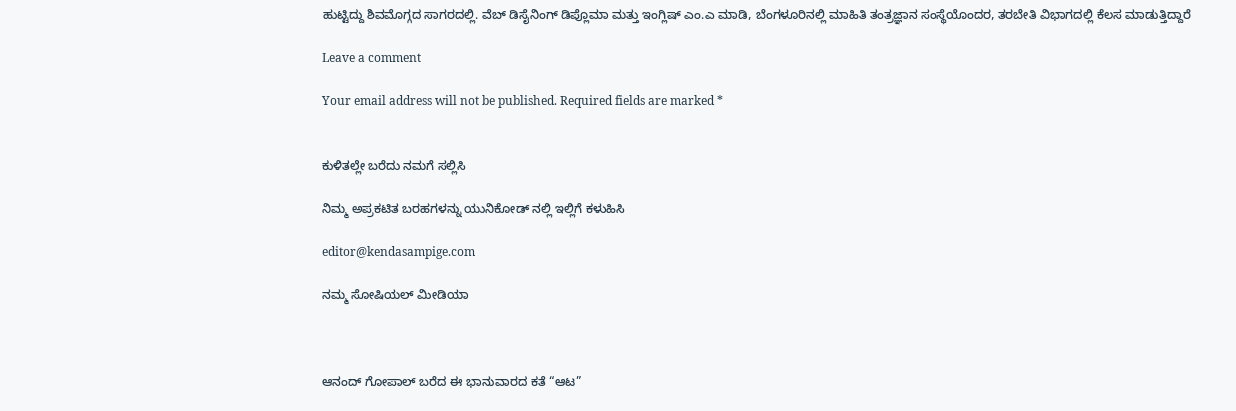ಹುಟ್ಟಿದ್ದು ಶಿವಮೊಗ್ಗದ ಸಾಗರದಲ್ಲಿ. ವೆಬ್ ಡಿಸೈನಿಂಗ್ ಡಿಪ್ಲೊಮಾ ಮತ್ತು ಇಂಗ್ಲಿಷ್ ಎಂ.ಎ ಮಾಡಿ, ಬೆಂಗಳೂರಿನಲ್ಲಿ ಮಾಹಿತಿ ತಂತ್ರಜ್ಞಾನ ಸಂಸ್ಥೆಯೊಂದರ, ತರಬೇತಿ ವಿಭಾಗದಲ್ಲಿ ಕೆಲಸ ಮಾಡುತ್ತಿದ್ದಾರೆ

Leave a comment

Your email address will not be published. Required fields are marked *


ಕುಳಿತಲ್ಲೇ ಬರೆದು ನಮಗೆ ಸಲ್ಲಿಸಿ

ನಿಮ್ಮ ಅಪ್ರಕಟಿತ ಬರಹಗಳನ್ನು ಯುನಿಕೋಡ್ ನಲ್ಲಿ ಇಲ್ಲಿಗೆ ಕಳುಹಿಸಿ

editor@kendasampige.com

ನಮ್ಮ ಸೋಷಿಯಲ್‌ ಮೀಡಿಯಾ



ಆನಂದ್‌ ಗೋಪಾಲ್‌ ಬರೆದ ಈ ಭಾನುವಾರದ ಕತೆ “ಆಟ”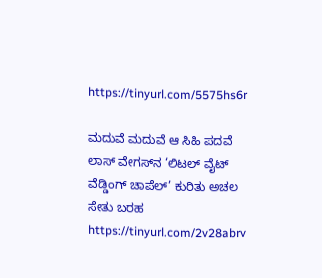https://tinyurl.com/5575hs6r

ಮದುವೆ ಮದುವೆ ಆ ಸಿಹಿ ಪದವೆ
ಲಾಸ್‌ ವೇಗಸ್‌ನ ‘ಲಿಟಲ್ ವೈಟ್ ವೆಡ್ಡಿಂಗ್ ಚಾಪೆಲ್’ ಕುರಿತು ಅಚಲ ಸೇತು ಬರಹ
https://tinyurl.com/2v28abrv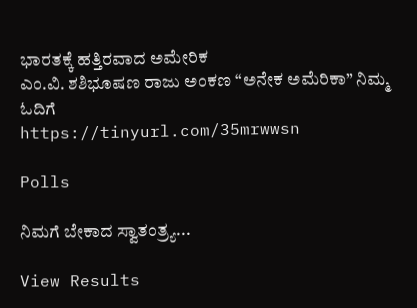ಭಾರತಕ್ಕೆ ಹತ್ತಿರವಾದ ಅಮೇರಿಕ
ಎಂ.ವಿ. ಶಶಿಭೂಷಣ ರಾಜು ಅಂಕಣ “ಅನೇಕ ಅಮೆರಿಕಾ” ನಿಮ್ಮ ಓದಿಗೆ
https://tinyurl.com/35mrwwsn

Polls

ನಿಮಗೆ ಬೇಕಾದ ಸ್ವಾತಂತ್ರ್ಯ...

View Results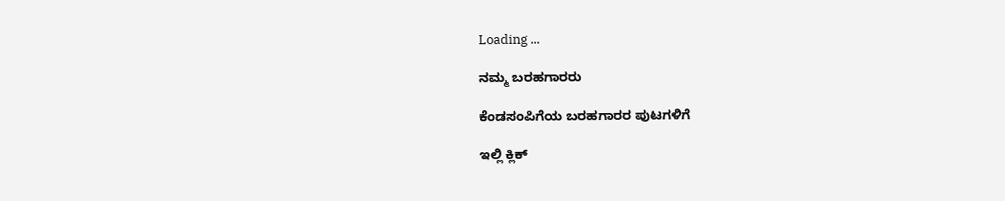Loading ...

ನಮ್ಮ ಬರಹಗಾರರು

ಕೆಂಡಸಂಪಿಗೆಯ ಬರಹಗಾರರ ಪುಟಗಳಿಗೆ

ಇಲ್ಲಿ ಕ್ಲಿಕ್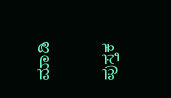ಮಾಡಿ

ಪುಸ್ತಕ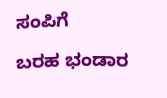ಸಂಪಿಗೆ

ಬರಹ ಭಂಡಾರ